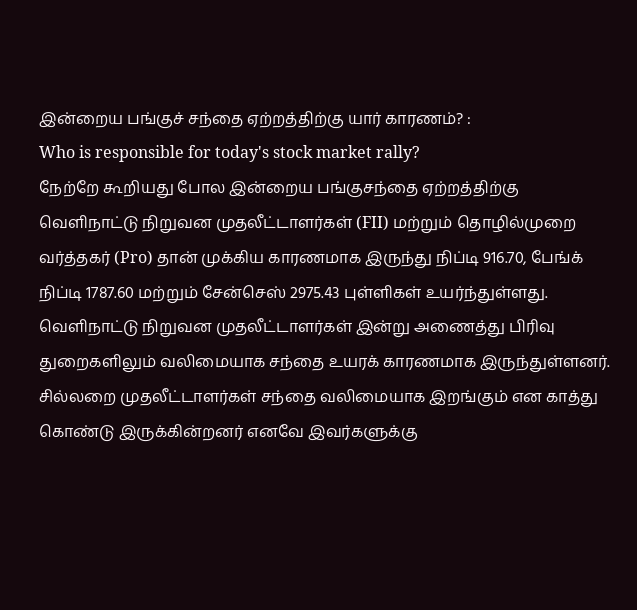இன்றைய பங்குச் சந்தை ஏற்றத்திற்கு யார் காரணம்? :
Who is responsible for today's stock market rally?
நேற்றே கூறியது போல இன்றைய பங்குசந்தை ஏற்றத்திற்கு வெளிநாட்டு நிறுவன முதலீட்டாளர்கள் (FII) மற்றும் தொழில்முறை வர்த்தகர் (Pro) தான் முக்கிய காரணமாக இருந்து நிப்டி 916.70, பேங்க் நிப்டி 1787.60 மற்றும் சேன்செஸ் 2975.43 புள்ளிகள் உயர்ந்துள்ளது. வெளிநாட்டு நிறுவன முதலீட்டாளர்கள் இன்று அணைத்து பிரிவு துறைகளிலும் வலிமையாக சந்தை உயரக் காரணமாக இருந்துள்ளனர். சில்லறை முதலீட்டாளர்கள் சந்தை வலிமையாக இறங்கும் என காத்து கொண்டு இருக்கின்றனர் எனவே இவர்களுக்கு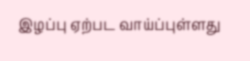இழப்பு ஏற்பட வாய்ப்புள்ளது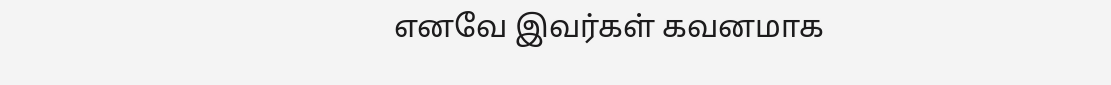எனவே இவர்கள் கவனமாக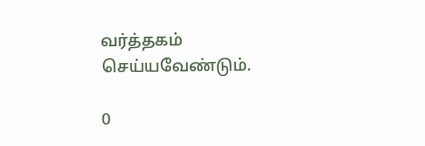வர்த்தகம் செய்யவேண்டும்.

0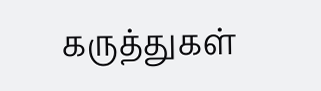கருத்துகள்